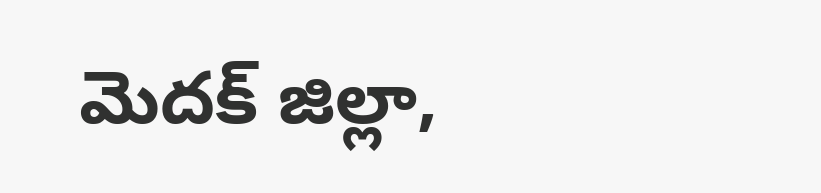మెదక్ జిల్లా,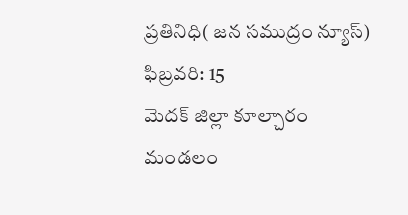ప్రతినిధి( జన సముద్రం న్యూస్) ఫిబ్రవరి: 15
మెదక్ జిల్లా కూల్చారం మండలం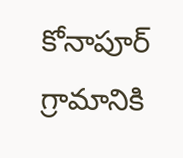కోనాపూర్ గ్రామానికి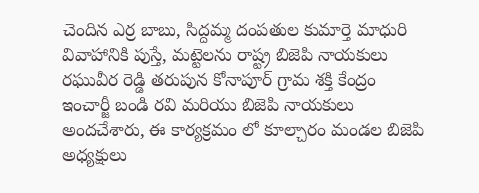చెందిన ఎర్ర బాబు, సిద్దమ్మ దంపతుల కుమార్తె మాధురి వివాహానికి పుస్తే, మట్టెలను రాష్ట్ర బిజెపి నాయకులు రఘువీర రెడ్డి తరుపున కోనాపూర్ గ్రామ శక్తి కేంద్రం ఇంచార్జీ బండి రవి మరియు బిజెపి నాయకులు అందచేశారు, ఈ కార్యక్రమం లో కూల్చారం మండల బిజెపి అధ్యక్షులు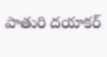పాతురి దయాకర్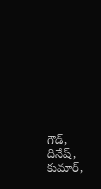గౌడ్, దినేష్, కుమార్,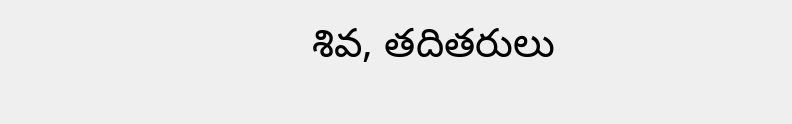శివ, తదితరులు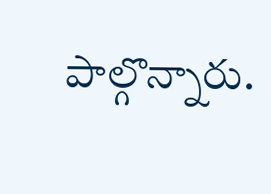పాల్గొన్నారు.